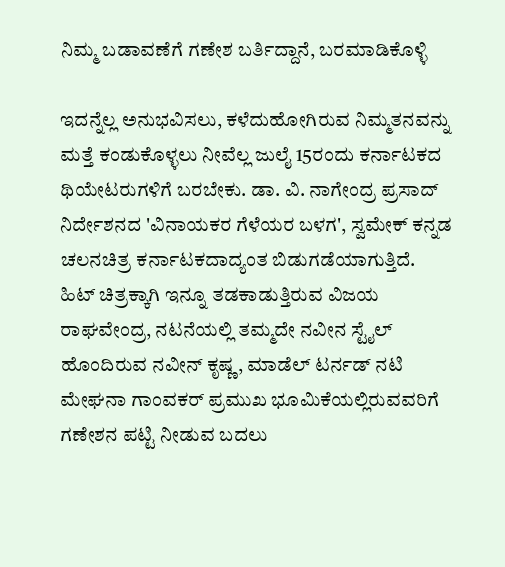ನಿಮ್ಮ ಬಡಾವಣೆಗೆ ಗಣೇಶ ಬರ್ತಿದ್ದಾನೆ, ಬರಮಾಡಿಕೊಳ್ಳಿ

ಇದನ್ನೆಲ್ಲ ಅನುಭವಿಸಲು, ಕಳೆದುಹೋಗಿರುವ ನಿಮ್ಮತನವನ್ನು ಮತ್ತೆ ಕಂಡುಕೊಳ್ಳಲು ನೀವೆಲ್ಲ ಜುಲೈ 15ರಂದು ಕರ್ನಾಟಕದ ಥಿಯೇಟರುಗಳಿಗೆ ಬರಬೇಕು. ಡಾ. ವಿ. ನಾಗೇಂದ್ರ ಪ್ರಸಾದ್ ನಿರ್ದೇಶನದ 'ವಿನಾಯಕರ ಗೆಳೆಯರ ಬಳಗ', ಸ್ವಮೇಕ್ ಕನ್ನಡ ಚಲನಚಿತ್ರ ಕರ್ನಾಟಕದಾದ್ಯಂತ ಬಿಡುಗಡೆಯಾಗುತ್ತಿದೆ.
ಹಿಟ್ ಚಿತ್ರಕ್ಕಾಗಿ ಇನ್ನೂ ತಡಕಾಡುತ್ತಿರುವ ವಿಜಯ ರಾಘವೇಂದ್ರ, ನಟನೆಯಲ್ಲಿ ತಮ್ಮದೇ ನವೀನ ಸ್ಟೈಲ್ ಹೊಂದಿರುವ ನವೀನ್ ಕೃಷ್ಣ, ಮಾಡೆಲ್ ಟರ್ನಡ್ ನಟಿ ಮೇಘನಾ ಗಾಂವಕರ್ ಪ್ರಮುಖ ಭೂಮಿಕೆಯಲ್ಲಿರುವವರಿಗೆ ಗಣೇಶನ ಪಟ್ಟಿ ನೀಡುವ ಬದಲು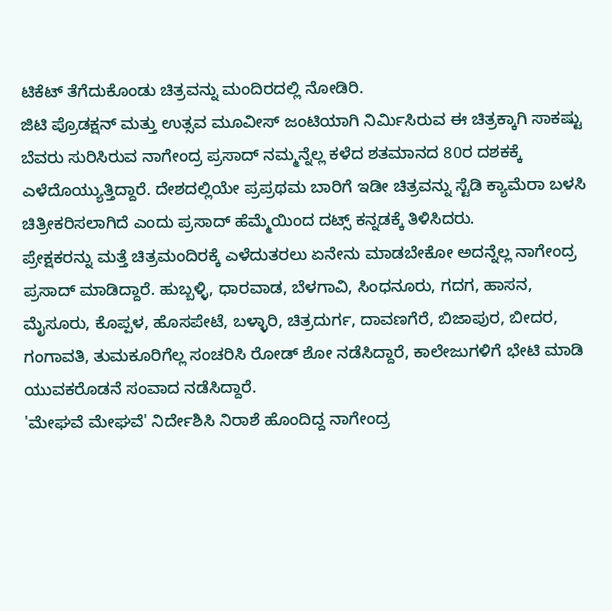ಟಿಕೆಟ್ ತೆಗೆದುಕೊಂಡು ಚಿತ್ರವನ್ನು ಮಂದಿರದಲ್ಲಿ ನೋಡಿರಿ.
ಜಿಟಿ ಪ್ರೊಡಕ್ಷನ್ ಮತ್ತು ಉತ್ಸವ ಮೂವೀಸ್ ಜಂಟಿಯಾಗಿ ನಿರ್ಮಿಸಿರುವ ಈ ಚಿತ್ರಕ್ಕಾಗಿ ಸಾಕಷ್ಟು ಬೆವರು ಸುರಿಸಿರುವ ನಾಗೇಂದ್ರ ಪ್ರಸಾದ್ ನಮ್ಮನ್ನೆಲ್ಲ ಕಳೆದ ಶತಮಾನದ 80ರ ದಶಕಕ್ಕೆ ಎಳೆದೊಯ್ಯುತ್ತಿದ್ದಾರೆ. ದೇಶದಲ್ಲಿಯೇ ಪ್ರಪ್ರಥಮ ಬಾರಿಗೆ ಇಡೀ ಚಿತ್ರವನ್ನು ಸ್ಟೆಡಿ ಕ್ಯಾಮೆರಾ ಬಳಸಿ ಚಿತ್ರೀಕರಿಸಲಾಗಿದೆ ಎಂದು ಪ್ರಸಾದ್ ಹೆಮ್ಮೆಯಿಂದ ದಟ್ಸ್ ಕನ್ನಡಕ್ಕೆ ತಿಳಿಸಿದರು.
ಪ್ರೇಕ್ಷಕರನ್ನು ಮತ್ತೆ ಚಿತ್ರಮಂದಿರಕ್ಕೆ ಎಳೆದುತರಲು ಏನೇನು ಮಾಡಬೇಕೋ ಅದನ್ನೆಲ್ಲ ನಾಗೇಂದ್ರ ಪ್ರಸಾದ್ ಮಾಡಿದ್ದಾರೆ. ಹುಬ್ಬಳ್ಳಿ, ಧಾರವಾಡ, ಬೆಳಗಾವಿ, ಸಿಂಧನೂರು, ಗದಗ, ಹಾಸನ, ಮೈಸೂರು, ಕೊಪ್ಪಳ, ಹೊಸಪೇಟೆ, ಬಳ್ಳಾರಿ, ಚಿತ್ರದುರ್ಗ, ದಾವಣಗೆರೆ, ಬಿಜಾಪುರ, ಬೀದರ, ಗಂಗಾವತಿ, ತುಮಕೂರಿಗೆಲ್ಲ ಸಂಚರಿಸಿ ರೋಡ್ ಶೋ ನಡೆಸಿದ್ದಾರೆ, ಕಾಲೇಜುಗಳಿಗೆ ಭೇಟಿ ಮಾಡಿ ಯುವಕರೊಡನೆ ಸಂವಾದ ನಡೆಸಿದ್ದಾರೆ.
'ಮೇಘವೆ ಮೇಘವೆ' ನಿರ್ದೇಶಿಸಿ ನಿರಾಶೆ ಹೊಂದಿದ್ದ ನಾಗೇಂದ್ರ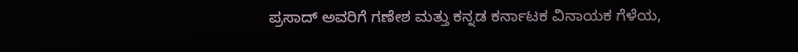ಪ್ರಸಾದ್ ಅವರಿಗೆ ಗಣೇಶ ಮತ್ತು ಕನ್ನಡ ಕರ್ನಾಟಕ ವಿನಾಯಕ ಗೆಳೆಯ,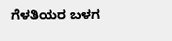ಗೆಳತಿಯರ ಬಳಗ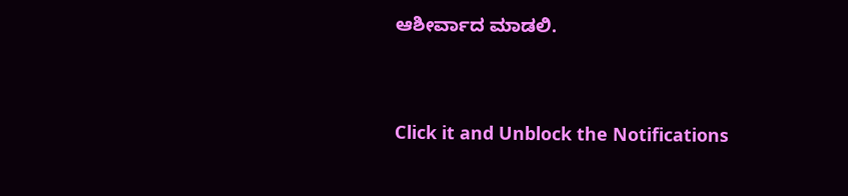ಆಶೀರ್ವಾದ ಮಾಡಲಿ.


Click it and Unblock the Notifications